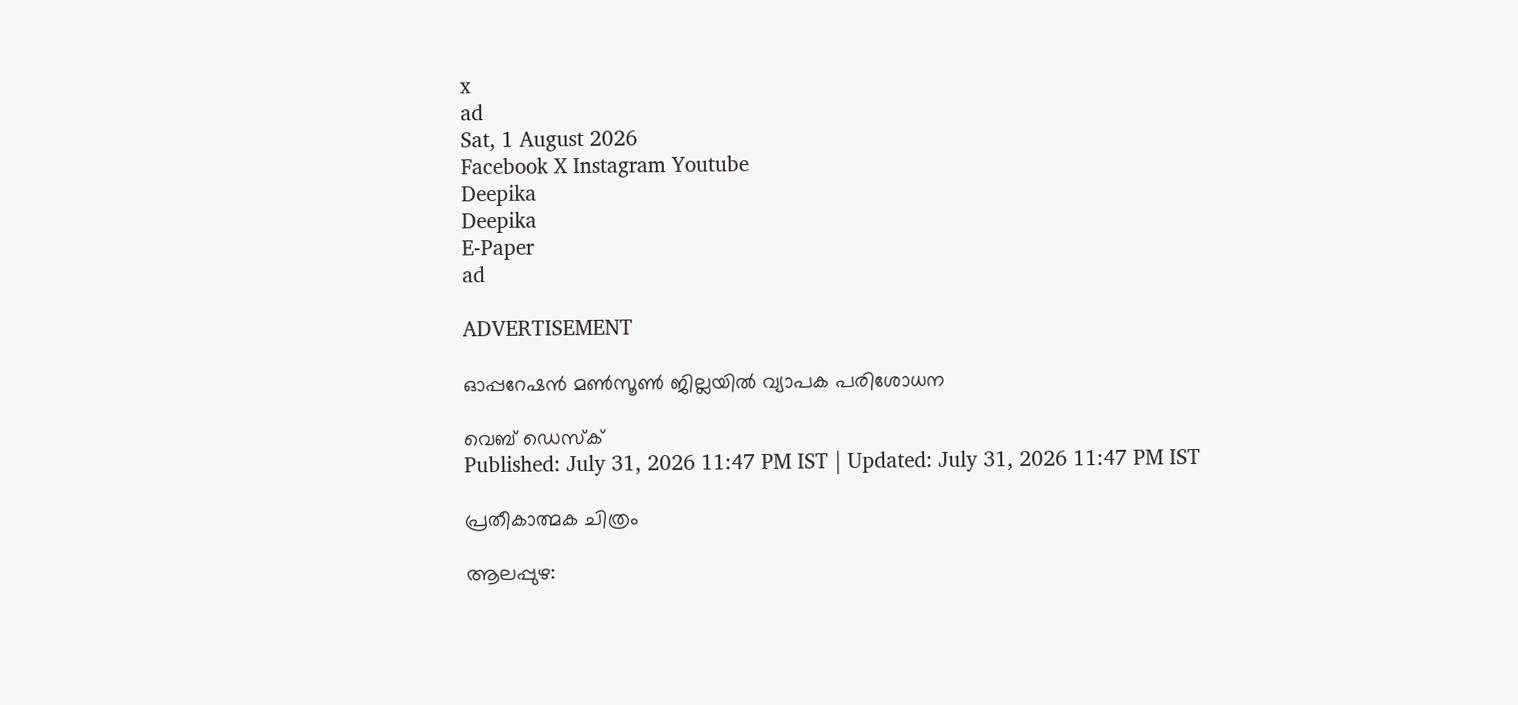x
ad
Sat, 1 August 2026
Facebook X Instagram Youtube
Deepika
Deepika
E-Paper
ad

ADVERTISEMENT

ഓപ്പറേഷന്‍ മണ്‍സൂണ്‍ ജില്ലയിൽ വ്യാപക പരിശോധന

വെബ് ഡെസ്ക്
Published: July 31, 2026 11:47 PM IST | Updated: July 31, 2026 11:47 PM IST

പ്രതീകാത്മക ചിത്രം

ആലപ്പുഴ: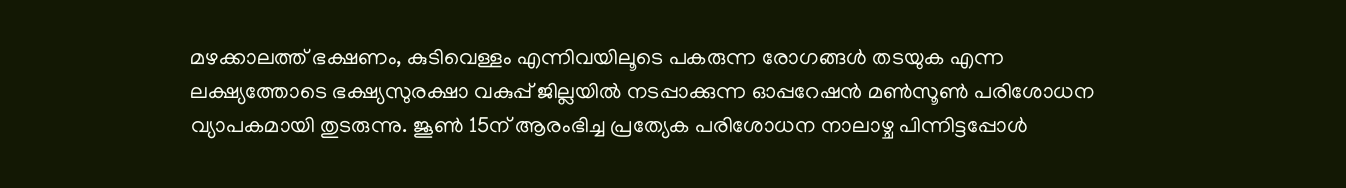മഴക്കാലത്ത് ഭക്ഷണം, കുടിവെള്ളം എന്നിവയിലൂടെ പകരുന്ന രോഗങ്ങള്‍ തടയുക എന്ന ലക്ഷ്യത്തോടെ ഭക്ഷ്യസുരക്ഷാ വകുപ്പ് ജില്ലയില്‍ നടപ്പാക്കുന്ന ഓപ്പറേഷന്‍ മണ്‍സൂണ്‍ പരിശോധന വ്യാപകമായി തുടരുന്നു. ജൂണ്‍ 15ന് ആരംഭിച്ച പ്രത്യേക പരിശോധന നാലാഴ്ച പിന്നിട്ടപ്പോള്‍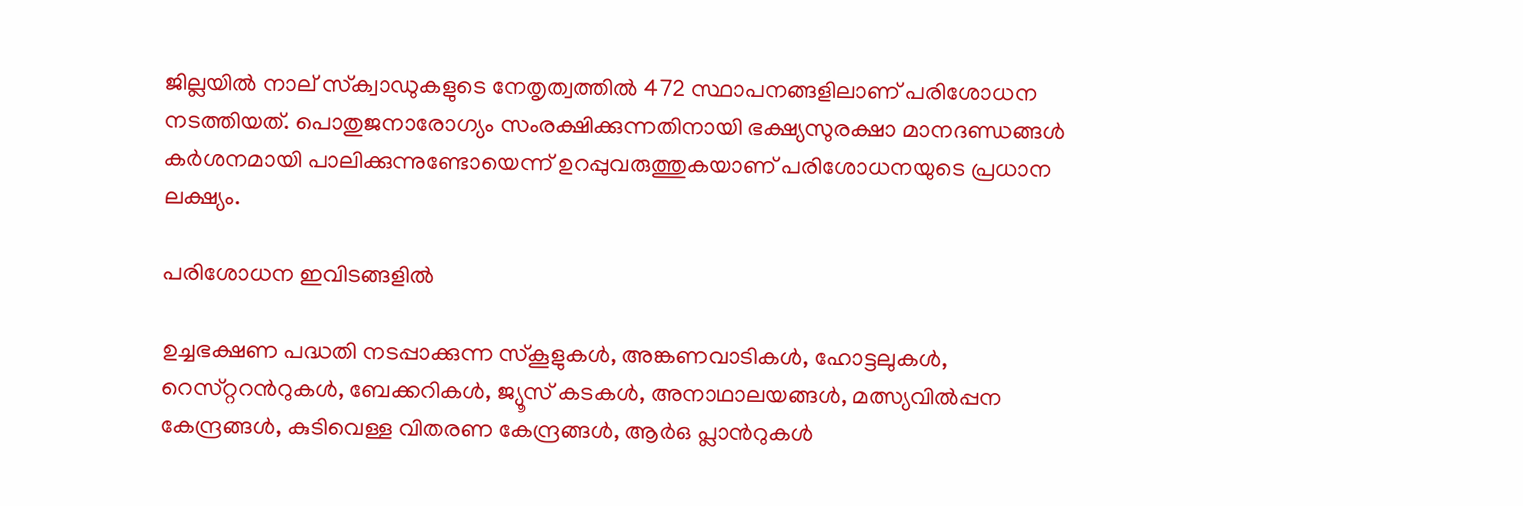ജില്ലയില്‍ നാല് സ്‌ക്വാഡുകളുടെ നേതൃത്വത്തില്‍ 472 സ്ഥാപനങ്ങളിലാണ് പരിശോധന നടത്തിയത്. പൊതുജനാരോഗ്യം സംരക്ഷിക്കുന്നതിനായി ഭക്ഷ്യസുരക്ഷാ മാനദണ്ഡങ്ങള്‍ കര്‍ശനമായി പാലിക്കുന്നുണ്ടോയെന്ന് ഉറപ്പുവരുത്തുകയാണ് പരിശോധനയുടെ പ്രധാന ലക്ഷ്യം.

പരിശോധന ഇവിടങ്ങളിൽ

ഉച്ചഭക്ഷണ പദ്ധതി നടപ്പാക്കുന്ന സ്‌കൂളുകള്‍, അങ്കണവാടികള്‍, ഹോട്ടലുകള്‍, റെസ്‌റ്ററന്‍റുകള്‍, ബേക്കറികള്‍, ജ്യൂസ് കടകള്‍, അനാഥാലയങ്ങള്‍, മത്സ്യവില്‍പ്പന കേന്ദ്രങ്ങള്‍, കുടിവെള്ള വിതരണ കേന്ദ്രങ്ങള്‍, ആര്‍ഒ പ്ലാന്‍റുകള്‍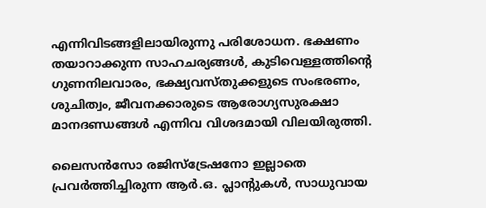എന്നിവിടങ്ങളിലായിരുന്നു പരിശോധന. ഭക്ഷണം തയാറാക്കുന്ന സാഹചര്യങ്ങള്‍, കുടിവെള്ളത്തിന്‍റെ ഗുണനിലവാരം, ഭക്ഷ്യവസ്തുക്കളുടെ സംഭരണം, ശുചിത്വം, ജീവനക്കാരുടെ ആരോഗ്യസുരക്ഷാ മാനദണ്ഡങ്ങള്‍ എന്നിവ വിശദമായി വിലയിരുത്തി.

ലൈസന്‍സോ രജിസ്‌ട്രേഷനോ ഇല്ലാതെ പ്രവര്‍ത്തിച്ചിരുന്ന ആര്‍.ഒ. പ്ലാന്‍റുകള്‍, സാധുവായ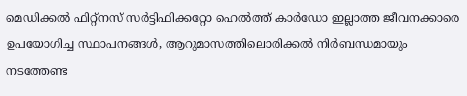മെഡിക്കല്‍ ഫിറ്റ്‌നസ് സര്‍ട്ടിഫിക്കറ്റോ ഹെല്‍ത്ത് കാര്‍ഡോ ഇല്ലാത്ത ജീവനക്കാരെ ഉപയോഗിച്ച സ്ഥാപനങ്ങള്‍, ആറുമാസത്തിലൊരിക്കല്‍ നിര്‍ബന്ധമായും നടത്തേണ്ട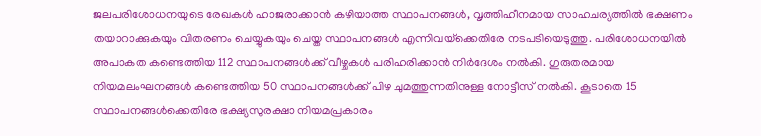ജലപരിശോധനയുടെ രേഖകള്‍ ഹാജരാക്കാന്‍ കഴിയാത്ത സ്ഥാപനങ്ങള്‍, വൃത്തിഹീനമായ സാഹചര്യത്തില്‍ ഭക്ഷണം തയാറാക്കുകയും വിതരണം ചെയ്യുകയും ചെയ്ത സ്ഥാപനങ്ങള്‍ എന്നിവയ്‌ക്കെതിരേ നടപടിയെടുത്തു. പരിശോധനയില്‍ അപാകത കണ്ടെത്തിയ 112 സ്ഥാപനങ്ങള്‍ക്ക് വീഴ്ചകള്‍ പരിഹരിക്കാന്‍ നിര്‍ദേശം നല്‍കി. ഗുരുതരമായ നിയമലംഘനങ്ങള്‍ കണ്ടെത്തിയ 50 സ്ഥാപനങ്ങള്‍ക്ക് പിഴ ചുമത്തുന്നതിനുള്ള നോട്ടീസ് നല്‍കി. കൂടാതെ 15 സ്ഥാപനങ്ങള്‍ക്കെതിരേ ഭക്ഷ്യസുരക്ഷാ നിയമപ്രകാരം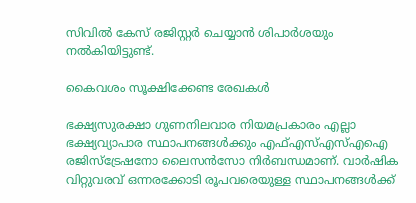സിവില്‍ കേസ് രജിസ്റ്റര്‍ ചെയ്യാന്‍ ശിപാര്‍ശയും നല്‍കിയിട്ടുണ്ട്.

കൈവശം സൂക്ഷിക്കേണ്ട രേഖകൾ

ഭക്ഷ്യസുരക്ഷാ ഗുണനിലവാര നിയമപ്രകാരം എല്ലാ ഭക്ഷ്യവ്യാപാര സ്ഥാപനങ്ങള്‍ക്കും എഫ്എസ്എസ്എഐ രജിസ്‌ട്രേഷനോ ലൈസന്‍സോ നിര്‍ബന്ധമാണ്. വാര്‍ഷിക വിറ്റുവരവ് ഒന്നരക്കോടി രൂപവരെയുള്ള സ്ഥാപനങ്ങള്‍ക്ക്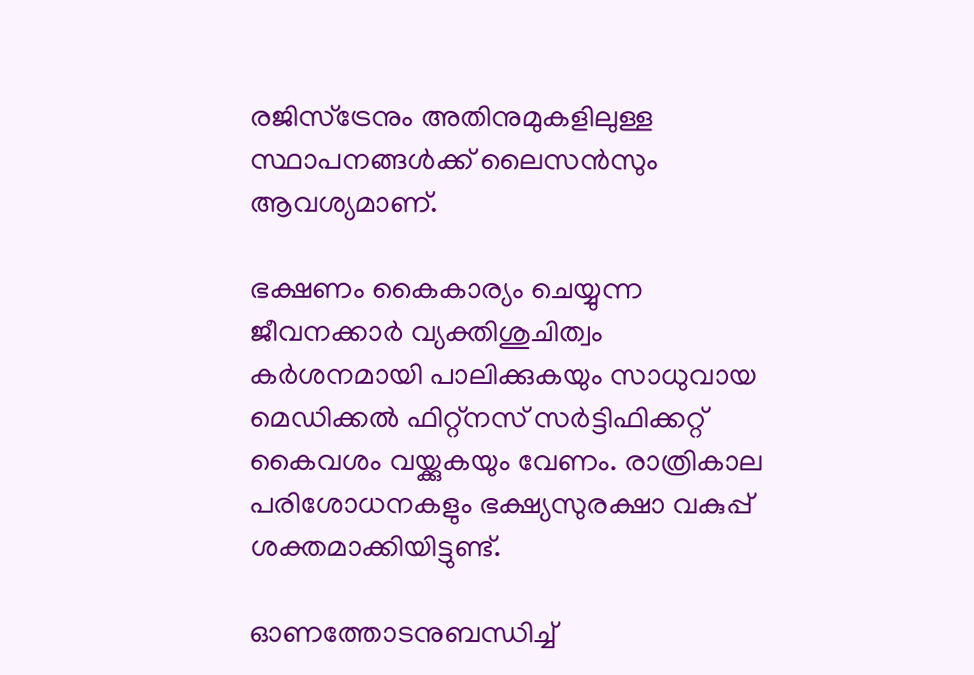രജിസ്‌ട്രേനും അതിനുമുകളിലുള്ള സ്ഥാപനങ്ങള്‍ക്ക് ലൈസന്‍സും ആവശ്യമാണ്.

ഭക്ഷണം കൈകാര്യം ചെയ്യുന്ന ജീവനക്കാര്‍ വ്യക്തിശുചിത്വം കര്‍ശനമായി പാലിക്കുകയും സാധുവായ മെഡിക്കല്‍ ഫിറ്റ്‌നസ് സര്‍ട്ടിഫിക്കറ്റ് കൈവശം വയ്ക്കുകയും വേണം. രാത്രികാല പരിശോധനകളും ഭക്ഷ്യസുരക്ഷാ വകുപ്പ് ശക്തമാക്കിയിട്ടുണ്ട്.

ഓണത്തോടനുബന്ധിച്ച്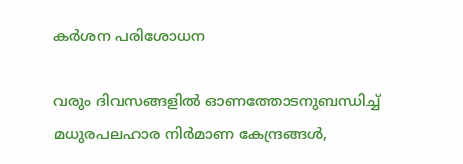കർശന പരിശോധന

വരും ദിവസങ്ങളില്‍ ഓണത്തോടനുബന്ധിച്ച് മധുരപലഹാര നിര്‍മാണ കേന്ദ്രങ്ങള്‍,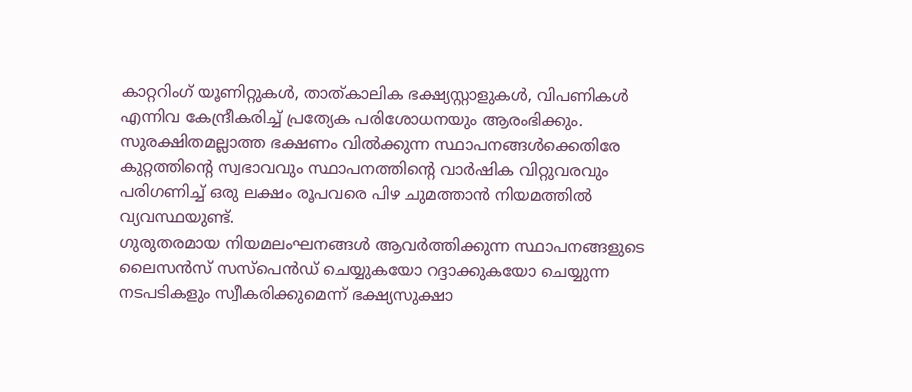കാറ്ററിംഗ് യൂണിറ്റുകള്‍, താത്കാലിക ഭക്ഷ്യസ്റ്റാളുകള്‍, വിപണികള്‍ എന്നിവ കേന്ദ്രീകരിച്ച് പ്രത്യേക പരിശോധനയും ആരംഭിക്കും. സുരക്ഷിതമല്ലാത്ത ഭക്ഷണം വില്‍ക്കുന്ന സ്ഥാപനങ്ങള്‍ക്കെതിരേ കുറ്റത്തിന്‍റെ സ്വഭാവവും സ്ഥാപനത്തിന്‍റെ വാര്‍ഷിക വിറ്റുവരവും പരിഗണിച്ച് ഒരു ലക്ഷം രൂപവരെ പിഴ ചുമത്താന്‍ നിയമത്തില്‍ വ്യവസ്ഥയുണ്ട്.
ഗുരുതരമായ നിയമലംഘനങ്ങള്‍ ആവര്‍ത്തിക്കുന്ന സ്ഥാപനങ്ങളുടെ ലൈസന്‍സ് സസ്‌പെന്‍ഡ് ചെയ്യുകയോ റദ്ദാക്കുകയോ ചെയ്യുന്ന നടപടികളും സ്വീകരിക്കുമെന്ന് ഭക്ഷ്യസുക്ഷാ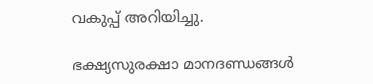വകുപ്പ് അറിയിച്ചു.

ഭക്ഷ്യസുരക്ഷാ മാനദണ്ഡങ്ങള്‍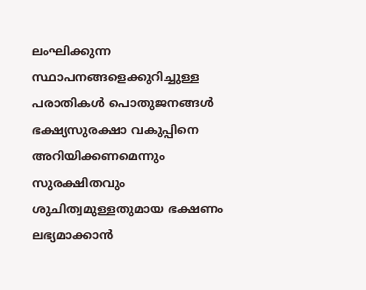ലംഘിക്കുന്ന സ്ഥാപനങ്ങളെക്കുറിച്ചുള്ള പരാതികള്‍ പൊതുജനങ്ങള്‍ ഭക്ഷ്യസുരക്ഷാ വകുപ്പിനെ അറിയിക്കണമെന്നും സുരക്ഷിതവും ശുചിത്വമുള്ളതുമായ ഭക്ഷണം ലഭ്യമാക്കാന്‍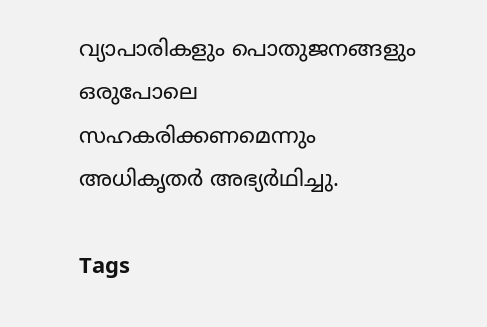വ്യാപാരികളും പൊതുജനങ്ങളും ഒരുപോലെ സഹകരിക്കണമെന്നും അധികൃതര്‍ അഭ്യര്‍ഥിച്ചു.

Tags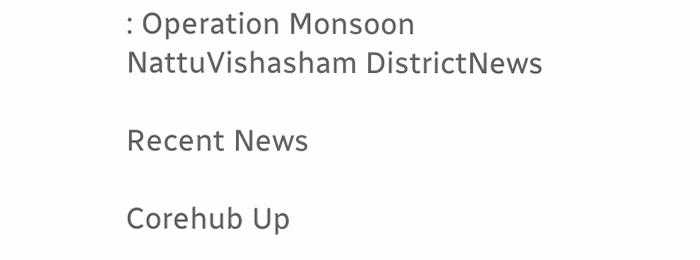: Operation Monsoon NattuVishasham DistrictNews

Recent News

Corehub Up